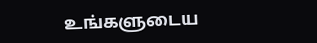உங்களுடைய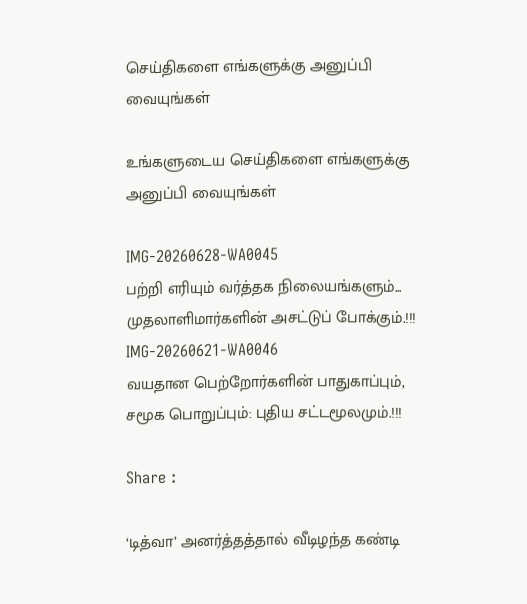செய்திகளை எங்களுக்கு அனுப்பி வையுங்கள்

உங்களுடைய செய்திகளை எங்களுக்கு அனுப்பி வையுங்கள்

IMG-20260628-WA0045
பற்றி எரியும் வர்த்தக நிலையங்களும்... முதலாளிமார்களின் அசட்டுப் போக்கும்.!!!
IMG-20260621-WA0046
வயதான பெற்றோர்களின் பாதுகாப்பும், சமூக பொறுப்பும்: புதிய சட்டமூலமும்.!!!

Share :

‘டித்வா’ அனர்த்தத்தால் வீடிழந்த கண்டி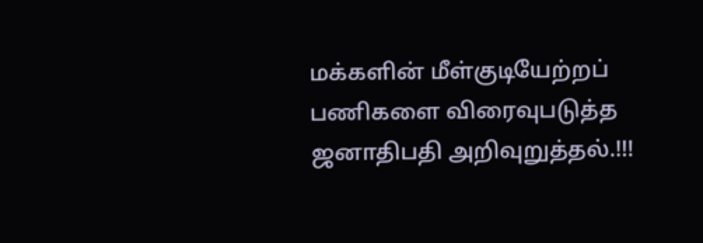மக்களின் மீள்குடியேற்றப் பணிகளை விரைவுபடுத்த ஜனாதிபதி அறிவுறுத்தல்.!!!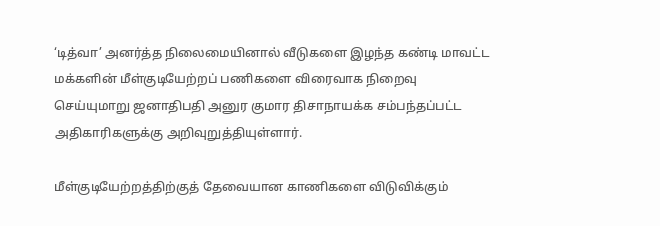‘டித்வா’ அனர்த்த நிலைமையினால் வீடுகளை இழந்த கண்டி மாவட்ட மக்களின் மீள்குடியேற்றப் பணிகளை விரைவாக நிறைவு செய்யுமாறு ஜனாதிபதி அனுர குமார திசாநாயக்க சம்பந்தப்பட்ட அதிகாரிகளுக்கு அறிவுறுத்தியுள்ளார்.

மீள்குடியேற்றத்திற்குத் தேவையான காணிகளை விடுவிக்கும்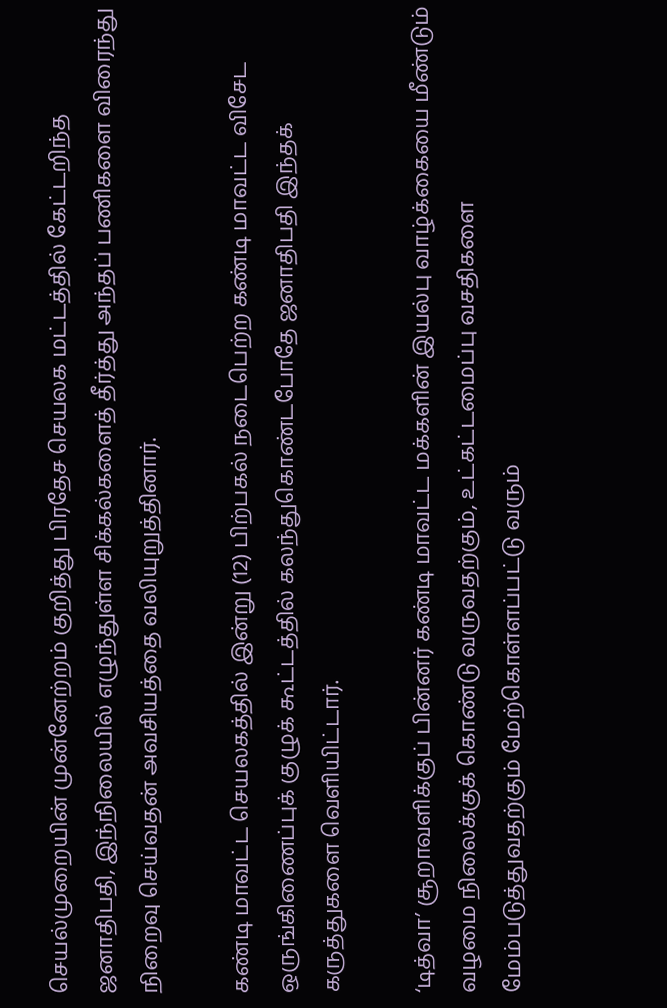செயல்முறையின் முன்னேற்றம் குறித்து பிரதேச செயலக மட்டத்தில் கேட்டறிந்த ஜனாதிபதி, இந்நிலையில் எழுந்துள்ள சிக்கல்களைத் தீர்த்து அந்தப் பணிகளை விரைந்து நிறைவு செய்வதன் அவசியத்தை வலியுறுத்தினார்.

கண்டி மாவட்ட செயலகத்தில் இன்று (12) பிற்பகல் நடைபெற்ற கண்டி மாவட்ட விசேட ஒருங்கிணைப்புக் குழுக் கூட்டத்தில் கலந்துகொண்டபோதே ஜனாதிபதி இந்தக் கருத்துகளை வெளியிட்டார்.

‘டித்வா’ சூறாவளிக்குப் பின்னர் கண்டி மாவட்ட மக்களின் இயல்பு வாழ்க்கையை மீண்டும் வழமை நிலைக்குக் கொண்டு வருவதற்கும், உட்கட்டமைப்பு வசதிகளை மேம்படுத்துவதற்கும் மேற்கொள்ளப்பட்டு வரும்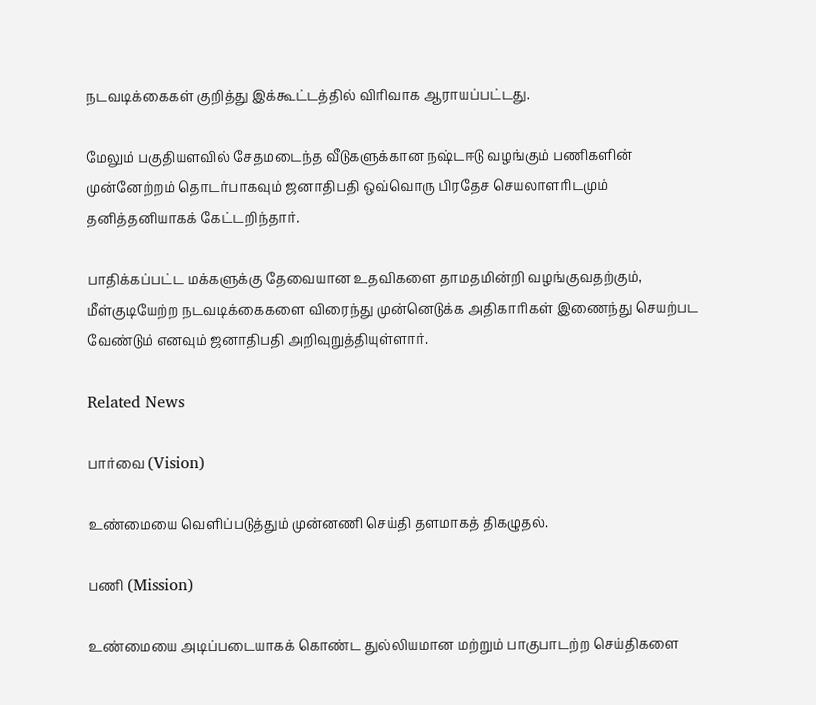நடவடிக்கைகள் குறித்து இக்கூட்டத்தில் விரிவாக ஆராயப்பட்டது.

மேலும் பகுதியளவில் சேதமடைந்த வீடுகளுக்கான நஷ்டஈடு வழங்கும் பணிகளின் முன்னேற்றம் தொடர்பாகவும் ஜனாதிபதி ஒவ்வொரு பிரதேச செயலாளரிடமும் தனித்தனியாகக் கேட்டறிந்தார்.

பாதிக்கப்பட்ட மக்களுக்கு தேவையான உதவிகளை தாமதமின்றி வழங்குவதற்கும், மீள்குடியேற்ற நடவடிக்கைகளை விரைந்து முன்னெடுக்க அதிகாரிகள் இணைந்து செயற்பட வேண்டும் எனவும் ஜனாதிபதி அறிவுறுத்தியுள்ளார்.

Related News

பார்வை (Vision)

உண்மையை வெளிப்படுத்தும் முன்னணி செய்தி தளமாகத் திகழுதல்.

பணி (Mission)

உண்மையை அடிப்படையாகக் கொண்ட துல்லியமான மற்றும் பாகுபாடற்ற செய்திகளை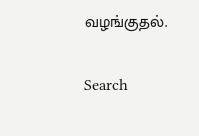வழங்குதல்.

Search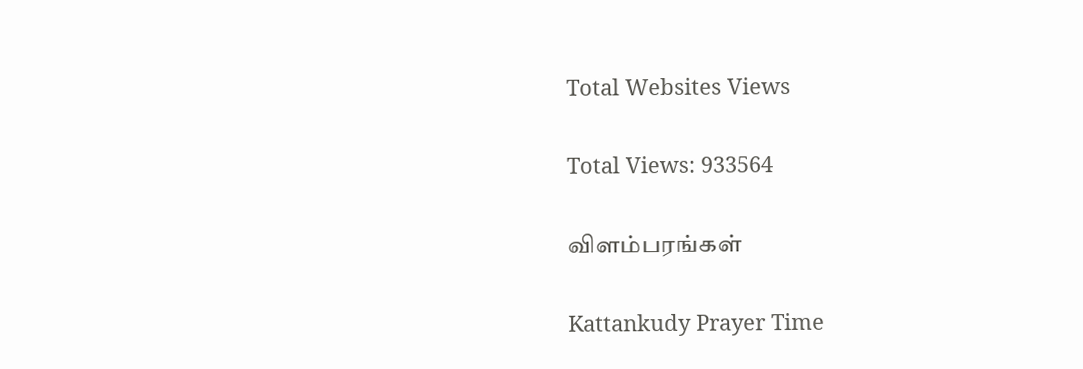Total Websites Views

Total Views: 933564

விளம்பரங்கள்

Kattankudy Prayer Time